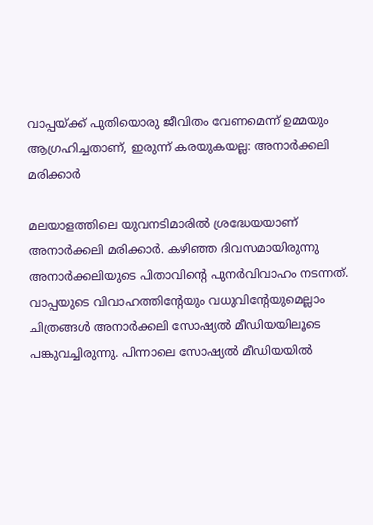വാപ്പയ്ക്ക് പുതിയൊരു ജീവിതം വേണമെന്ന് ഉമ്മയും ആഗ്രഹിച്ചതാണ്, ഇരുന്ന് കരയുകയല്ല: അനാര്‍ക്കലി മരിക്കാര്‍

മലയാളത്തിലെ യുവനടിമാരില്‍ ശ്രദ്ധേയയാണ് അനാര്‍ക്കലി മരിക്കാര്‍. കഴിഞ്ഞ ദിവസമായിരുന്നു അനാര്‍ക്കലിയുടെ പിതാവിന്റെ പുനര്‍വിവാഹം നടന്നത്. വാപ്പയുടെ വിവാഹത്തിന്റേയും വധുവിന്റേയുമെല്ലാം ചിത്രങ്ങള്‍ അനാര്‍ക്കലി സോഷ്യല്‍ മീഡിയയിലൂടെ പങ്കുവച്ചിരുന്നു. പിന്നാലെ സോഷ്യല്‍ മീഡിയയില്‍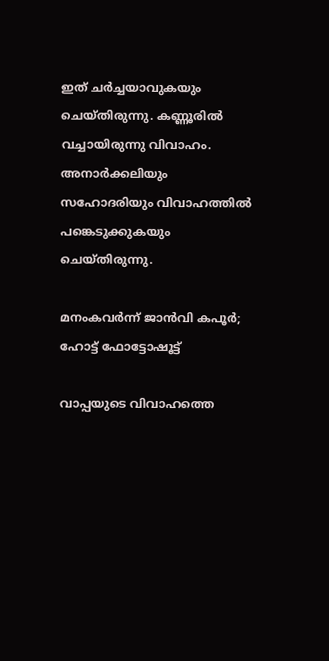ഇത് ചര്‍ച്ചയാവുകയും ചെയ്തിരുന്നു. കണ്ണൂരില്‍ വച്ചായിരുന്നു വിവാഹം. അനാര്‍ക്കലിയും സഹോദരിയും വിവാഹത്തില്‍ പങ്കെടുക്കുകയും ചെയ്തിരുന്നു.

മനംകവര്‍ന്ന് ജാന്‍വി കപൂര്‍; ഹോട്ട് ഫോട്ടോഷൂട്ട്

വാപ്പയുടെ വിവാഹത്തെ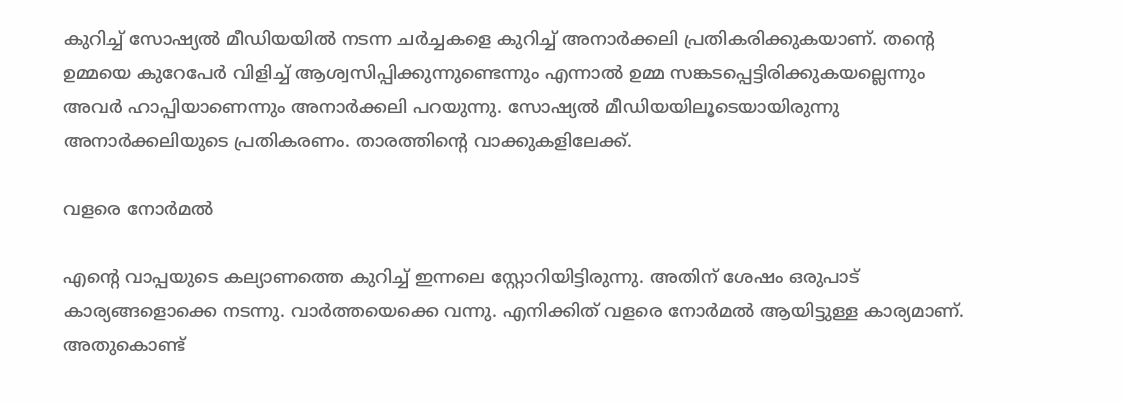കുറിച്ച് സോഷ്യല്‍ മീഡിയയില്‍ നടന്ന ചര്‍ച്ചകളെ കുറിച്ച് അനാര്‍ക്കലി പ്രതികരിക്കുകയാണ്. തന്റെ ഉമ്മയെ കുറേപേര്‍ വിളിച്ച് ആശ്വസിപ്പിക്കുന്നുണ്ടെന്നും എന്നാല്‍ ഉമ്മ സങ്കടപ്പെട്ടിരിക്കുകയല്ലെന്നും അവര്‍ ഹാപ്പിയാണെന്നും അനാര്‍ക്കലി പറയുന്നു. സോഷ്യല്‍ മീഡിയയിലൂടെയായിരുന്നു അനാര്‍ക്കലിയുടെ പ്രതികരണം. താരത്തിന്റെ വാക്കുകളിലേക്ക്.

വളരെ നോര്‍മല്‍

എന്റെ വാപ്പയുടെ കല്യാണത്തെ കുറിച്ച് ഇന്നലെ സ്റ്റോറിയിട്ടിരുന്നു. അതിന് ശേഷം ഒരുപാട് കാര്യങ്ങളൊക്കെ നടന്നു. വാര്‍ത്തയെക്കെ വന്നു. എനിക്കിത് വളരെ നോര്‍മല്‍ ആയിട്ടുള്ള കാര്യമാണ്. അതുകൊണ്ട്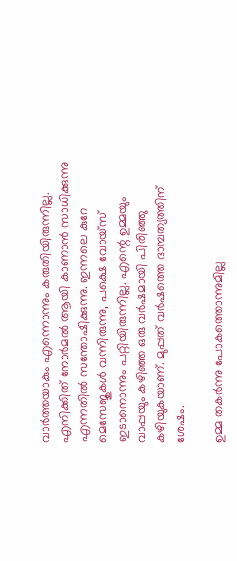വാര്‍ത്തയാകും എന്നൊന്നും കരുതിയിരുന്നില്ല. എനിക്കിത് നോര്‍മല്‍ ആയി കാണാന്‍ സാധിക്കുന്നു എന്നതില്‍ സന്തോഷിക്കുന്നു. ഇന്നലെ കുറേ മെസേജുകള്‍ വന്നിരുന്നു, പക്ഷെ വോയ്‌സ് ഇടാനൊന്നും പറ്റിയിരുന്നില്ല. എന്റെ ഉമ്മയും വാപ്പയും കഴിഞ്ഞ ഒരു വര്‍ഷമായി പിരിഞ്ഞു കഴിയുകയാണ്. മുപ്പത് വര്‍ഷത്തെ ദാമ്പത്യത്തിന് ശേഷം.

ഉമ്മ തകര്‍ന്നു പോകത്തൊന്നുമില്ല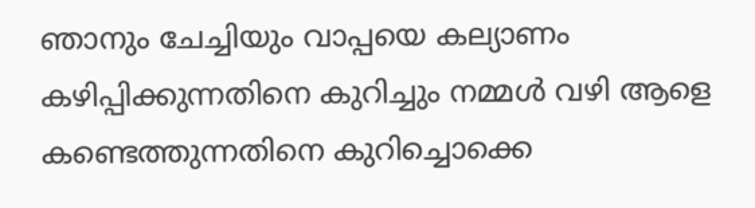ഞാനും ചേച്ചിയും വാപ്പയെ കല്യാണം കഴിപ്പിക്കുന്നതിനെ കുറിച്ചും നമ്മള്‍ വഴി ആളെ കണ്ടെത്തുന്നതിനെ കുറിച്ചൊക്കെ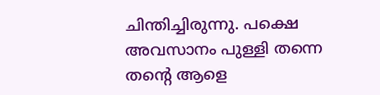ചിന്തിച്ചിരുന്നു. പക്ഷെ അവസാനം പുള്ളി തന്നെ തന്റെ ആളെ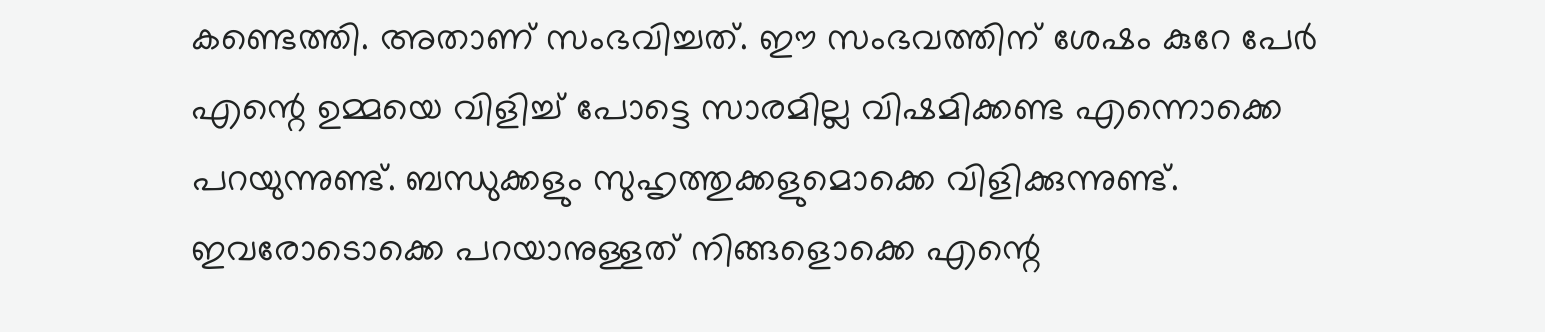കണ്ടെത്തി. അതാണ് സംഭവിച്ചത്. ഈ സംഭവത്തിന് ശേഷം കുറേ പേര്‍ എന്റെ ഉമ്മയെ വിളിച്ച് പോട്ടെ സാരമില്ല വിഷമിക്കണ്ട എന്നൊക്കെ പറയുന്നുണ്ട്. ബന്ധുക്കളും സുഹൃത്തുക്കളുമൊക്കെ വിളിക്കുന്നുണ്ട്. ഇവരോടൊക്കെ പറയാനുള്ളത് നിങ്ങളൊക്കെ എന്റെ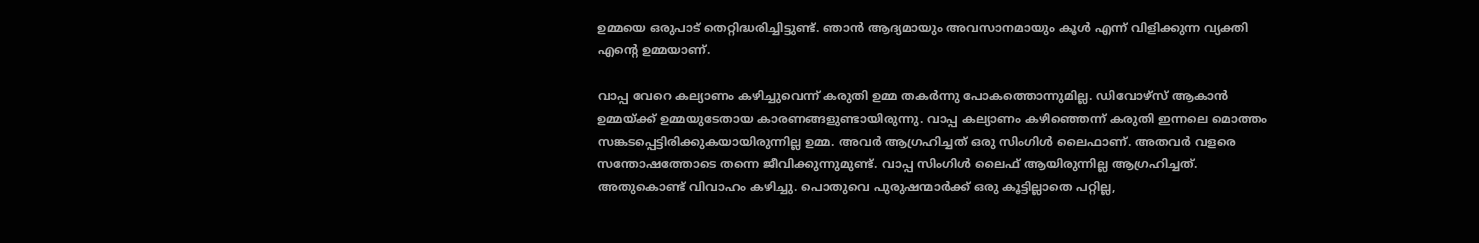ഉമ്മയെ ഒരുപാട് തെറ്റിദ്ധരിച്ചിട്ടുണ്ട്. ഞാന്‍ ആദ്യമായും അവസാനമായും കൂള്‍ എന്ന് വിളിക്കുന്ന വ്യക്തി എന്റെ ഉമ്മയാണ്.

വാപ്പ വേറെ കല്യാണം കഴിച്ചുവെന്ന് കരുതി ഉമ്മ തകര്‍ന്നു പോകത്തൊന്നുമില്ല. ഡിവോഴ്‌സ് ആകാന്‍ ഉമ്മയ്ക്ക് ഉമ്മയുടേതായ കാരണങ്ങളുണ്ടായിരുന്നു. വാപ്പ കല്യാണം കഴിഞ്ഞെന്ന് കരുതി ഇന്നലെ മൊത്തം സങ്കടപ്പെട്ടിരിക്കുകയായിരുന്നില്ല ഉമ്മ. അവര്‍ ആഗ്രഹിച്ചത് ഒരു സിംഗിള്‍ ലൈഫാണ്. അതവര്‍ വളരെ സന്തോഷത്തോടെ തന്നെ ജീവിക്കുന്നുമുണ്ട്. വാപ്പ സിംഗിള്‍ ലൈഫ് ആയിരുന്നില്ല ആഗ്രഹിച്ചത്. അതുകൊണ്ട് വിവാഹം കഴിച്ചു. പൊതുവെ പുരുഷന്മാര്‍ക്ക് ഒരു കൂട്ടില്ലാതെ പറ്റില്ല,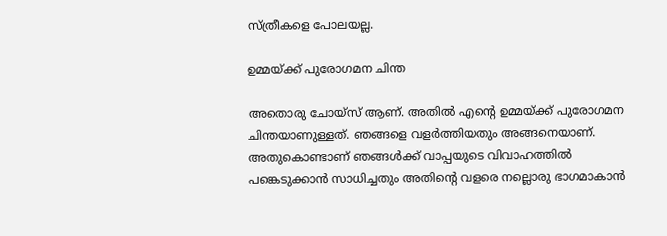സ്ത്രീകളെ പോലയല്ല.

ഉമ്മയ്ക്ക് പുരോഗമന ചിന്ത

അതൊരു ചോയ്‌സ് ആണ്. അതില്‍ എന്റെ ഉമ്മയ്ക്ക് പുരോഗമന ചിന്തയാണുള്ളത്. ഞങ്ങളെ വളര്‍ത്തിയതും അങ്ങനെയാണ്. അതുകൊണ്ടാണ് ഞങ്ങള്‍ക്ക് വാപ്പയുടെ വിവാഹത്തില്‍ പങ്കെടുക്കാന്‍ സാധിച്ചതും അതിന്റെ വളരെ നല്ലൊരു ഭാഗമാകാന്‍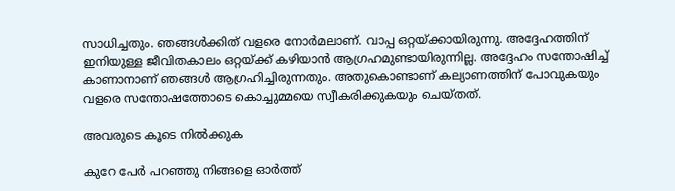സാധിച്ചതും. ഞങ്ങള്‍ക്കിത് വളരെ നോര്‍മലാണ്. വാപ്പ ഒറ്റയ്ക്കായിരുന്നു. അദ്ദേഹത്തിന് ഇനിയുള്ള ജീവിതകാലം ഒറ്റയ്ക്ക് കഴിയാന്‍ ആഗ്രഹമുണ്ടായിരുന്നില്ല. അദ്ദേഹം സന്തോഷിച്ച് കാണാനാണ് ഞങ്ങള്‍ ആഗ്രഹിച്ചിരുന്നതും. അതുകൊണ്ടാണ് കല്യാണത്തിന് പോവുകയും വളരെ സന്തോഷത്തോടെ കൊച്ചുമ്മയെ സ്വീകരിക്കുകയും ചെയ്തത്.

അവരുടെ കൂടെ നില്‍ക്കുക

കുറേ പേര്‍ പറഞ്ഞു നിങ്ങളെ ഓര്‍ത്ത്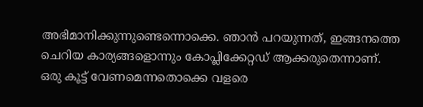അഭിമാനിക്കുന്നുണ്ടെന്നൊക്കെ. ഞാന്‍ പറയുന്നത്, ഇങ്ങനത്തെ ചെറിയ കാര്യങ്ങളൊന്നും കോപ്ലിക്കേറ്റഡ് ആക്കരുതെന്നാണ്. ഒരു കൂട്ട് വേണമെന്നതൊക്കെ വളരെ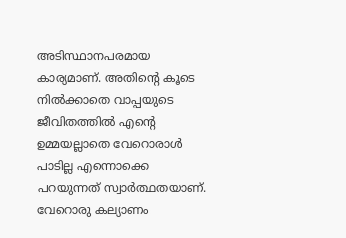അടിസ്ഥാനപരമായ കാര്യമാണ്. അതിന്റെ കൂടെ നില്‍ക്കാതെ വാപ്പയുടെ ജീവിതത്തില്‍ എന്റെ ഉമ്മയല്ലാതെ വേറൊരാള്‍ പാടില്ല എന്നൊക്കെ പറയുന്നത് സ്വാര്‍ത്ഥതയാണ്. വേറൊരു കല്യാണം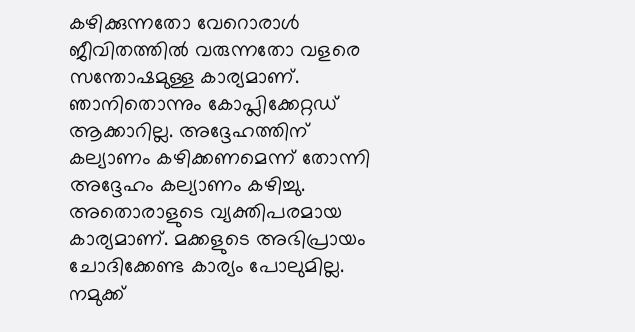കഴിക്കുന്നതോ വേറൊരാള്‍ ജീവിതത്തില്‍ വരുന്നതോ വളരെ സന്തോഷമുള്ള കാര്യമാണ്. ഞാനിതൊന്നും കോപ്ലിക്കേറ്റഡ് ആക്കാറില്ല. അദ്ദേഹത്തിന് കല്യാണം കഴിക്കണമെന്ന് തോന്നി അദ്ദേഹം കല്യാണം കഴിച്ചു. അതൊരാളുടെ വ്യക്തിപരമായ കാര്യമാണ്. മക്കളുടെ അഭിപ്രായം ചോദിക്കേണ്ട കാര്യം പോലുമില്ല. നമുക്ക്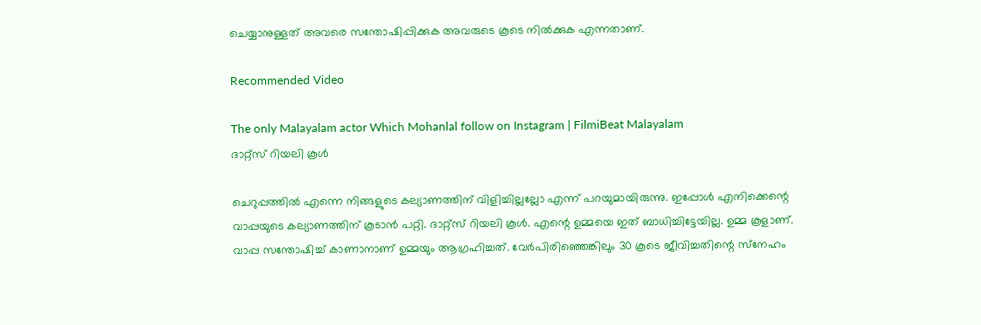ചെയ്യാനുള്ളത് അവരെ സന്തോഷിപ്പിക്കുക അവരുടെ കൂടെ നില്‍ക്കുക എന്നതാണ്.

Recommended Video

The only Malayalam actor Which Mohanlal follow on Instagram | FilmiBeat Malayalam
ദാറ്റ്‌സ് റിയലി കൂള്‍

ചെറുപ്പത്തില്‍ എന്നെ നിങ്ങളുടെ കല്യാണത്തിന് വിളിച്ചില്ലല്ലോ എന്ന് പറയുമായിരുന്നു. ഇപ്പോള്‍ എനിക്കെന്റെ വാപ്പയുടെ കല്യാണത്തിന് കൂടാന്‍ പറ്റി. ദാറ്റ്‌സ് റിയലി കൂള്‍. എന്റെ ഉമ്മയെ ഇത് ബാധിച്ചിട്ടേയില്ല. ഉമ്മ കൂളാണ്. വാപ്പ സന്തോഷിച്ച് കാണാനാണ് ഉമ്മയും ആഗ്രഹിച്ചത്. വേര്‍പിരിഞ്ഞെങ്കിലും 30 കൂടെ ജീവിച്ചതിന്റെ സ്‌നേഹം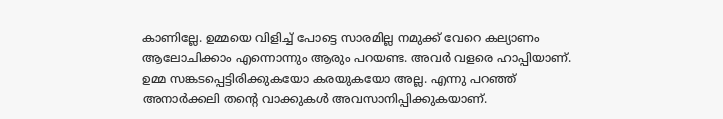കാണില്ലേ. ഉമ്മയെ വിളിച്ച് പോട്ടെ സാരമില്ല നമുക്ക് വേറെ കല്യാണം ആലോചിക്കാം എന്നൊന്നും ആരും പറയണ്ട. അവര്‍ വളരെ ഹാപ്പിയാണ്. ഉമ്മ സങ്കടപ്പെട്ടിരിക്കുകയോ കരയുകയോ അല്ല. എന്നു പറഞ്ഞ് അനാര്‍ക്കലി തന്റെ വാക്കുകള്‍ അവസാനിപ്പിക്കുകയാണ്.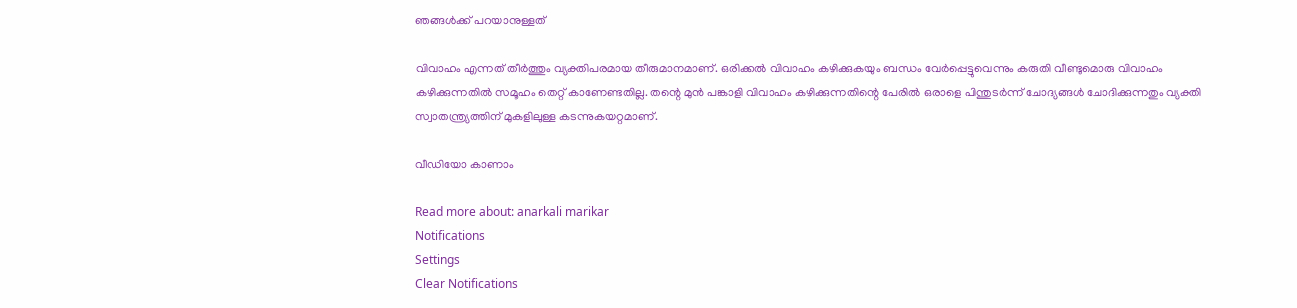ഞങ്ങള്‍ക്ക് പറയാനുള്ളത്

വിവാഹം എന്നത് തീര്‍ത്തും വ്യക്തിപരമായ തീരുമാനമാണ്. ഒരിക്കല്‍ വിവാഹം കഴിക്കുകയും ബന്ധം വേര്‍പ്പെട്ടുവെന്നും കരുതി വീണ്ടുമൊരു വിവാഹം കഴിക്കുന്നതില്‍ സമൂഹം തെറ്റ് കാണേണ്ടതില്ല. തന്റെ മുന്‍ പങ്കാളി വിവാഹം കഴിക്കുന്നതിന്റെ പേരില്‍ ഒരാളെ പിന്തുടര്‍ന്ന് ചോദ്യങ്ങള്‍ ചോദിക്കുന്നതും വ്യക്തി സ്വാതന്ത്ര്യത്തിന് മുകളിലുള്ള കടന്നുകയറ്റമാണ്.

വീഡിയോ കാണാം

Read more about: anarkali marikar
Notifications
Settings
Clear Notifications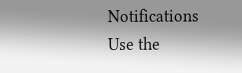Notifications
Use the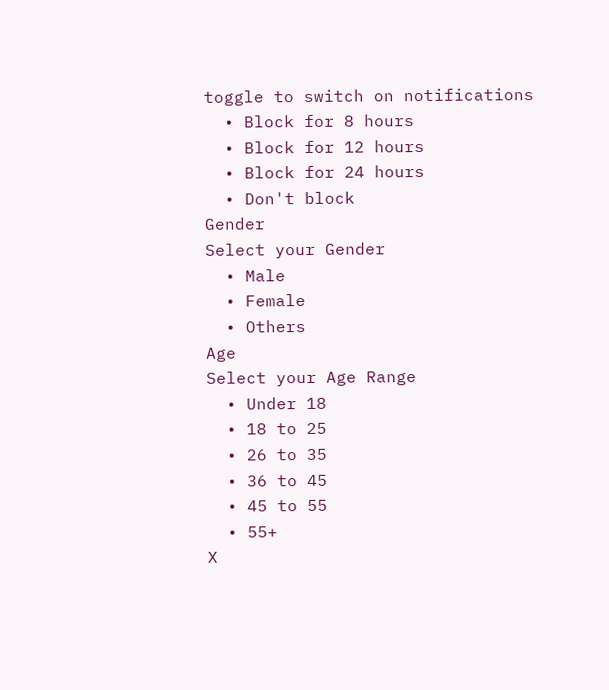toggle to switch on notifications
  • Block for 8 hours
  • Block for 12 hours
  • Block for 24 hours
  • Don't block
Gender
Select your Gender
  • Male
  • Female
  • Others
Age
Select your Age Range
  • Under 18
  • 18 to 25
  • 26 to 35
  • 36 to 45
  • 45 to 55
  • 55+
X